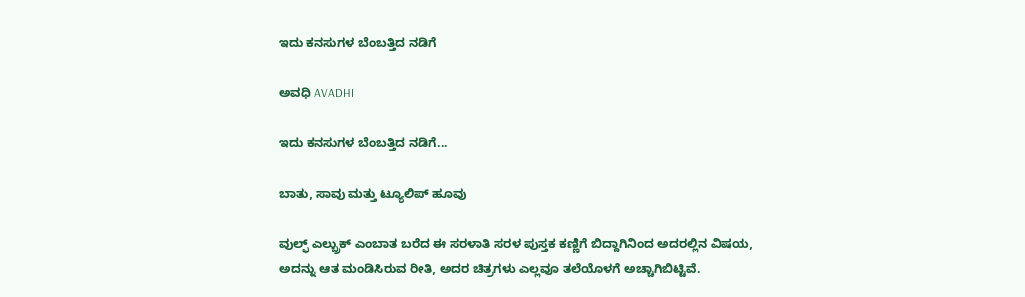ಇದು ಕನಸುಗಳ ಬೆಂಬತ್ತಿದ ನಡಿಗೆ‍

ಅವಧಿ AVADHI

ಇದು ಕನಸುಗಳ ಬೆಂಬತ್ತಿದ ನಡಿಗೆ...

ಬಾತು, ಸಾವು ಮತ್ತು ಟ್ಯೂಲಿಪ್ ಹೂವು

ವುಲ್ಫ್ ಎಲ್ಬ್ರುಕ್ ಎಂಬಾತ ಬರೆದ ಈ ಸರಳಾತಿ ಸರಳ ಪುಸ್ತಕ ಕಣ್ಣಿಗೆ ಬಿದ್ದಾಗಿನಿಂದ ಅದರಲ್ಲಿನ ವಿಷಯ, ಅದನ್ನು ಆತ ಮಂಡಿಸಿರುವ ರೀತಿ, ಅದರ ಚಿತ್ರಗಳು ಎಲ್ಲವೂ ತಲೆಯೊಳಗೆ ಅಚ್ಚಾಗಿಬಿಟ್ಟಿವೆ.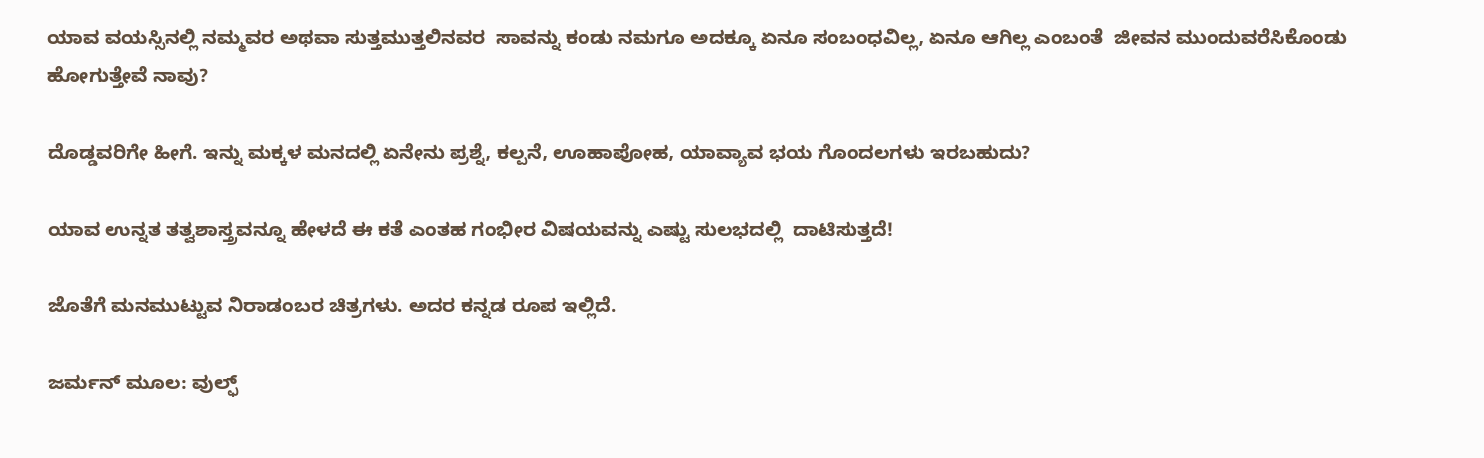ಯಾವ ವಯಸ್ಸಿನಲ್ಲಿ ನಮ್ಮವರ ಅಥವಾ ಸುತ್ತಮುತ್ತಲಿನವರ  ಸಾವನ್ನು ಕಂಡು ನಮಗೂ ಅದಕ್ಕೂ ಏನೂ ಸಂಬಂಧವಿಲ್ಲ, ಏನೂ ಆಗಿಲ್ಲ ಎಂಬಂತೆ  ಜೀವನ ಮುಂದುವರೆಸಿಕೊಂಡು ಹೋಗುತ್ತೇವೆ ನಾವು?

ದೊಡ್ಡವರಿಗೇ ಹೀಗೆ. ಇನ್ನು ಮಕ್ಕಳ ಮನದಲ್ಲಿ ಏನೇನು ಪ್ರಶ್ನೆ, ಕಲ್ಪನೆ, ಊಹಾಪೋಹ, ಯಾವ್ಯಾವ ಭಯ ಗೊಂದಲಗಳು ಇರಬಹುದು?

ಯಾವ ಉನ್ನತ ತತ್ವಶಾಸ್ತ್ರವನ್ನೂ ಹೇಳದೆ ಈ ಕತೆ ಎಂತಹ ಗಂಭೀರ ವಿಷಯವನ್ನು ಎಷ್ಟು ಸುಲಭದಲ್ಲಿ  ದಾಟಿಸುತ್ತದೆ!

ಜೊತೆಗೆ ಮನಮುಟ್ಟುವ ನಿರಾಡಂಬರ ಚಿತ್ರಗಳು. ಅದರ ಕನ್ನಡ ರೂಪ ಇಲ್ಲಿದೆ.

ಜರ್ಮನ್ ಮೂಲ: ವುಲ್ಫ್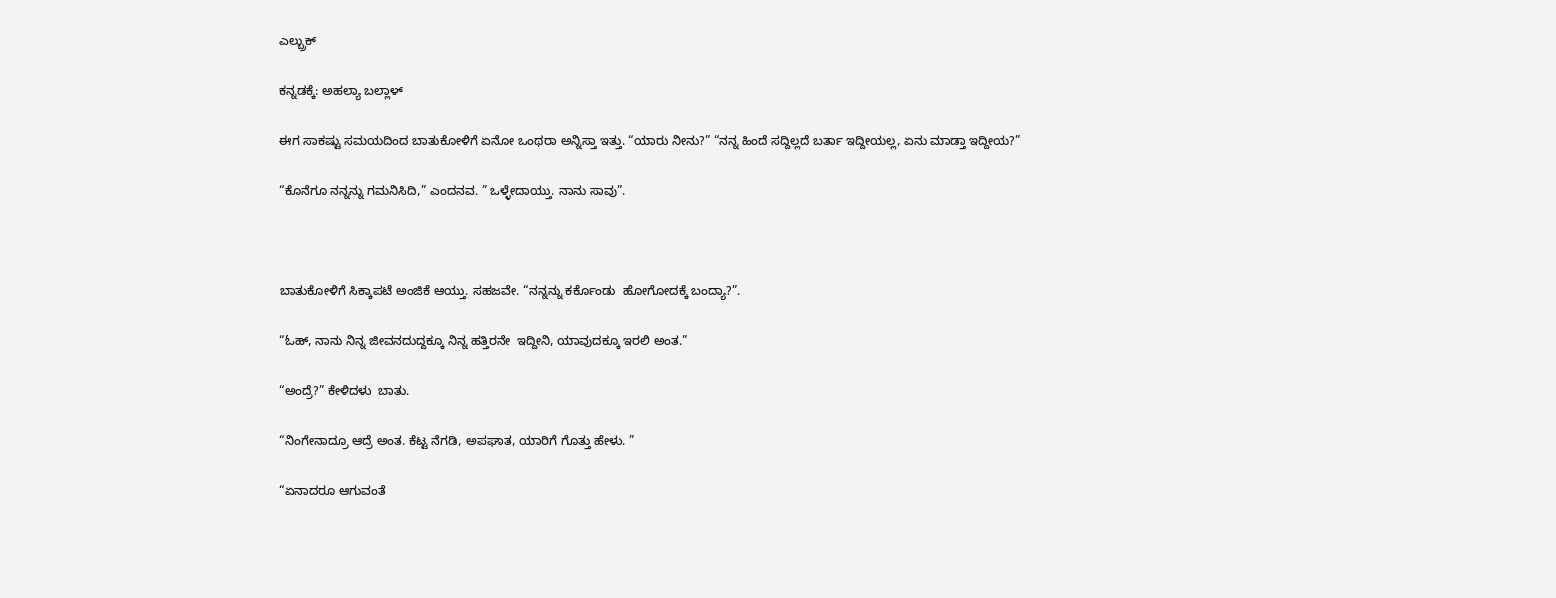ಎಲ್ಬ್ರುಕ್

ಕನ್ನಡಕ್ಕೆ: ಅಹಲ್ಯಾ ಬಲ್ಲಾಳ್

ಈಗ ಸಾಕಷ್ಟು ಸಮಯದಿಂದ ಬಾತುಕೋಳಿಗೆ ಏನೋ ಒಂಥರಾ ಅನ್ನಿಸ್ತಾ ಇತ್ತು. “ಯಾರು ನೀನು?” “ನನ್ನ ಹಿಂದೆ ಸದ್ದಿಲ್ಲದೆ ಬರ್ತಾ ಇದ್ದೀಯಲ್ಲ, ಏನು ಮಾಡ್ತಾ ಇದ್ದೀಯ?”

“ಕೊನೆಗೂ ನನ್ನನ್ನು ಗಮನಿಸಿದಿ,” ಎಂದನವ. ” ಒಳ್ಳೇದಾಯ್ತು. ನಾನು ಸಾವು”.



ಬಾತುಕೋಳಿಗೆ ಸಿಕ್ಕಾಪಟೆ ಅಂಜಿಕೆ ಆಯ್ತು. ಸಹಜವೇ. “ನನ್ನನ್ನು ಕರ್ಕೊಂಡು  ಹೋಗೋದಕ್ಕೆ ಬಂದ್ಯಾ?”.

“ಓಹ್, ನಾನು ನಿನ್ನ ಜೀವನದುದ್ದಕ್ಕೂ ನಿನ್ನ ಹತ್ತಿರನೇ  ಇದ್ದೀನಿ, ಯಾವುದಕ್ಕೂ ಇರಲಿ ಅಂತ.”

“ಅಂದ್ರೆ?” ಕೇಳಿದಳು  ಬಾತು.

“ನಿಂಗೇನಾದ್ರೂ ಆದ್ರೆ ಅಂತ. ಕೆಟ್ಟ ನೆಗಡಿ, ಅಪಘಾತ, ಯಾರಿಗೆ ಗೊತ್ತು ಹೇಳು. ”

“ಏನಾದರೂ ಆಗುವಂತೆ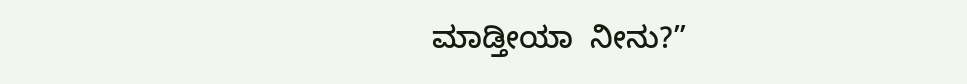ಮಾಡ್ತೀಯಾ  ನೀನು?”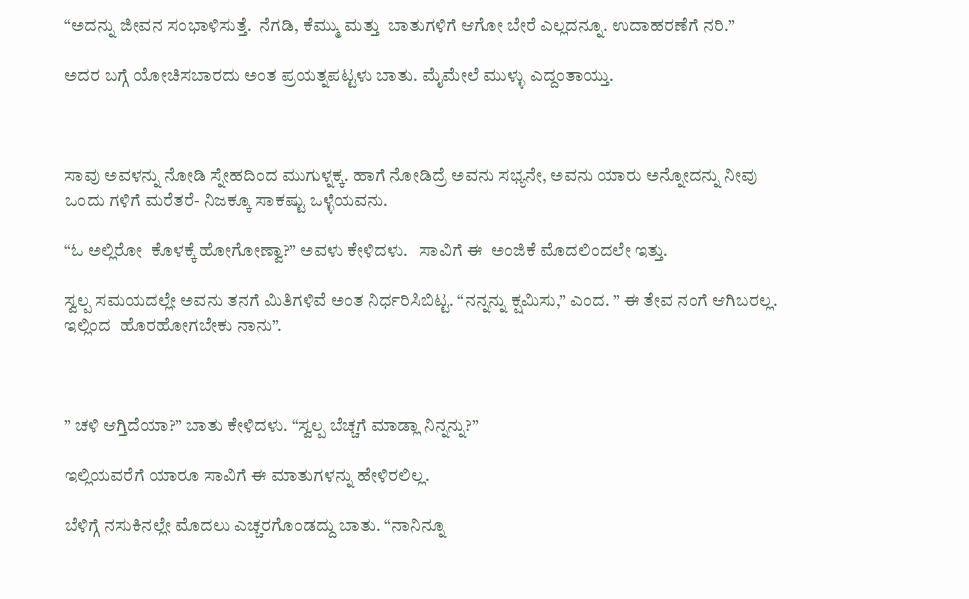“ಅದನ್ನು ಜೀವನ ಸಂಭಾಳಿಸುತ್ತೆ.  ನೆಗಡಿ, ಕೆಮ್ಮು ಮತ್ತು  ಬಾತುಗಳಿಗೆ ಆಗೋ ಬೇರೆ ಎಲ್ಲದನ್ನೂ. ಉದಾಹರಣೆಗೆ ನರಿ.”

ಅದರ ಬಗ್ಗೆ ಯೋಚಿಸಬಾರದು ಅಂತ ಪ್ರಯತ್ನಪಟ್ಟಳು ಬಾತು. ಮೈಮೇಲೆ ಮುಳ್ಳು ಎದ್ದಂತಾಯ್ತು.



ಸಾವು ಅವಳನ್ನು ನೋಡಿ ಸ್ನೇಹದಿಂದ ಮುಗುಳ್ನಕ್ಕ. ಹಾಗೆ ನೋಡಿದ್ರೆ ಅವನು ಸಭ್ಯನೇ, ಅವನು ಯಾರು ಅನ್ನೋದನ್ನು ನೀವು ಒಂದು ಗಳಿಗೆ ಮರೆತರೆ- ನಿಜಕ್ಕೂ ಸಾಕಷ್ಟು ಒಳ್ಳೆಯವನು.

“ಓ ಅಲ್ಲಿರೋ  ಕೊಳಕ್ಕೆ ಹೋಗೋಣ್ವಾ?” ಅವಳು ಕೇಳಿದಳು.   ಸಾವಿಗೆ ಈ  ಅಂಜಿಕೆ ಮೊದಲಿಂದಲೇ ಇತ್ತು.

ಸ್ವಲ್ಪ ಸಮಯದಲ್ಲೇ ಅವನು ತನಗೆ ಮಿತಿಗಳಿವೆ ಅಂತ ನಿರ್ಧರಿಸಿಬಿಟ್ಟ. “ನನ್ನನ್ನು ಕ್ಷಮಿಸು,” ಎಂದ. ” ಈ ತೇವ ನಂಗೆ ಆಗಿಬರಲ್ಲ.  ಇಲ್ಲಿಂದ  ಹೊರಹೋಗಬೇಕು ನಾನು”.



” ಚಳಿ ಆಗ್ತಿದೆಯಾ?” ಬಾತು ಕೇಳಿದಳು. “ಸ್ವಲ್ಪ ಬೆಚ್ಚಗೆ ಮಾಡ್ಲಾ ನಿನ್ನನ್ನು?”

ಇಲ್ಲಿಯವರೆಗೆ ಯಾರೂ ಸಾವಿಗೆ ಈ ಮಾತುಗಳನ್ನು ಹೇಳಿರಲಿಲ್ಲ.

ಬೆಳಿಗ್ಗೆ ನಸುಕಿನಲ್ಲೇ ಮೊದಲು ಎಚ್ಚರಗೊಂಡದ್ದು ಬಾತು. “ನಾನಿನ್ನೂ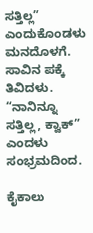ಸತ್ತಿಲ್ಲ” ಎಂದುಕೊಂಡಳು ಮನದೊಳಗೆ.
ಸಾವಿನ ಪಕ್ಕೆ ತಿವಿದಳು. “ನಾನಿನ್ನೂ ಸತ್ತಿಲ್ಲ, ಕ್ವಾಕ್” ಎಂದಳು ಸಂಭ್ರಮದಿಂದ.

ಕೈಕಾಲು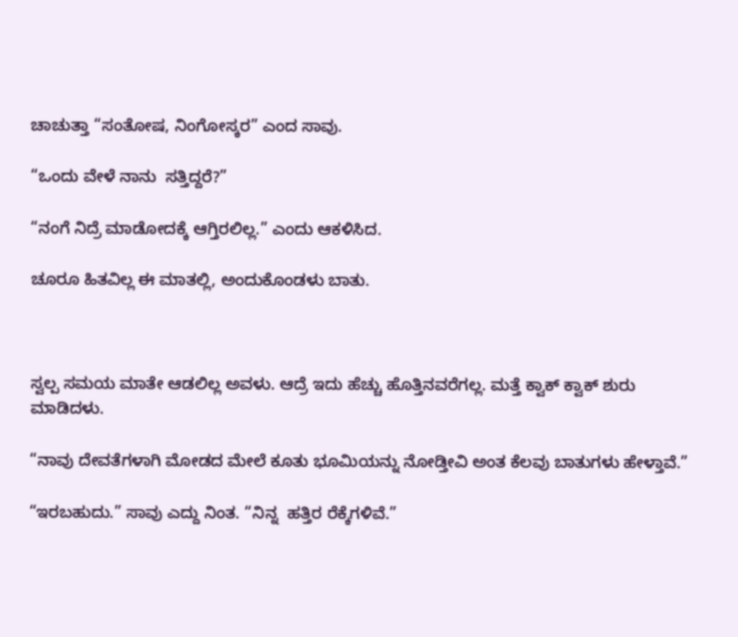ಚಾಚುತ್ತಾ “ಸಂತೋಷ, ನಿಂಗೋಸ್ಕರ” ಎಂದ ಸಾವು.

“ಒಂದು ವೇಳೆ ನಾನು  ಸತ್ತಿದ್ದರೆ?”

“ನಂಗೆ ನಿದ್ರೆ ಮಾಡೋದಕ್ಕೆ ಆಗ್ತಿರಲಿಲ್ಲ.” ಎಂದು ಆಕಳಿಸಿದ.

ಚೂರೂ ಹಿತವಿಲ್ಲ ಈ ಮಾತಲ್ಲಿ, ಅಂದುಕೊಂಡಳು ಬಾತು.



ಸ್ವಲ್ಪ ಸಮಯ ಮಾತೇ ಆಡಲಿಲ್ಲ ಅವಳು. ಆದ್ರೆ ಇದು ಹೆಚ್ಚು ಹೊತ್ತಿನವರೆಗಲ್ಲ. ಮತ್ತೆ ಕ್ವಾಕ್ ಕ್ವಾಕ್ ಶುರು ಮಾಡಿದಳು.

“ನಾವು ದೇವತೆಗಳಾಗಿ ಮೋಡದ ಮೇಲೆ ಕೂತು ಭೂಮಿಯನ್ನು ನೋಡ್ತೀವಿ ಅಂತ ಕೆಲವು ಬಾತುಗಳು ಹೇಳ್ತಾವೆ.”

“ಇರಬಹುದು.” ಸಾವು ಎದ್ದು ನಿಂತ. “ನಿನ್ನ  ಹತ್ತಿರ ರೆಕ್ಕೆಗಳಿವೆ.”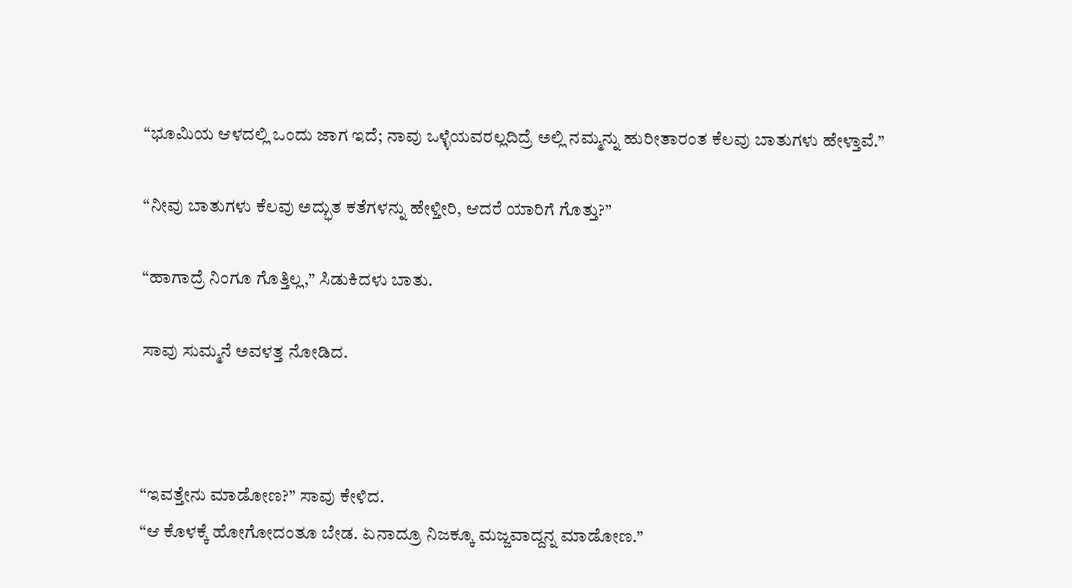“ಭೂಮಿಯ ಆಳದಲ್ಲಿ ಒಂದು ಜಾಗ ಇದೆ; ನಾವು ಒಳ್ಳೆಯವರಲ್ಲದಿದ್ರೆ ಅಲ್ಲಿ ನಮ್ಮನ್ನು ಹುರೀತಾರಂತ ಕೆಲವು ಬಾತುಗಳು ಹೇಳ್ತಾವೆ.”

“ನೀವು ಬಾತುಗಳು ಕೆಲವು ಅದ್ಭುತ ಕತೆಗಳನ್ನು ಹೇಳ್ತೀರಿ, ಆದರೆ ಯಾರಿಗೆ ಗೊತ್ತು?”

“ಹಾಗಾದ್ರೆ ನಿಂಗೂ ಗೊತ್ತಿಲ್ಲ,” ಸಿಡುಕಿದಳು ಬಾತು.

ಸಾವು ಸುಮ್ಮನೆ ಅವಳತ್ತ ನೋಡಿದ.



“ಇವತ್ತೇನು ಮಾಡೋಣ?” ಸಾವು ಕೇಳಿದ.
“ಆ ಕೊಳಕ್ಕೆ ಹೋಗೋದಂತೂ ಬೇಡ. ಏನಾದ್ರೂ ನಿಜಕ್ಕೂ ಮಜ್ಜವಾದ್ದನ್ನ ಮಾಡೋಣ.”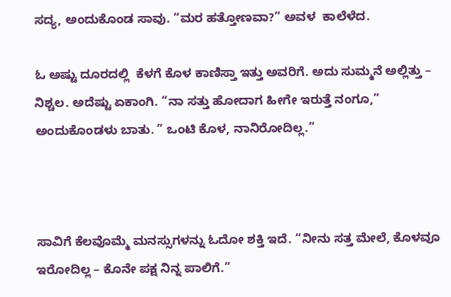ಸದ್ಯ, ಅಂದುಕೊಂಡ ಸಾವು. “ಮರ ಹತ್ತೋಣವಾ?” ಅವಳ  ಕಾಲೆಳೆದ.

ಓ ಅಷ್ಟು ದೂರದಲ್ಲಿ  ಕೆಳಗೆ ಕೊಳ ಕಾಣಿಸ್ತಾ ಇತ್ತು ಅವರಿಗೆ. ಅದು ಸುಮ್ಮನೆ ಅಲ್ಲಿತ್ತು – ನಿಶ್ಚಲ. ಅದೆಷ್ಟು ಏಕಾಂಗಿ. “ನಾ ಸತ್ತು ಹೋದಾಗ ಹೀಗೇ ಇರುತ್ತೆ ನಂಗೂ,” ಅಂದುಕೊಂಡಳು ಬಾತು. ” ಒಂಟಿ ಕೊಳ, ನಾನಿರೋದಿಲ್ಲ.”



ಸಾವಿಗೆ ಕೆಲವೊಮ್ಮೆ ಮನಸ್ಸುಗಳನ್ನು ಓದೋ ಶಕ್ತಿ ಇದೆ. “ನೀನು ಸತ್ತ ಮೇಲೆ, ಕೊಳವೂ ಇರೋದಿಲ್ಲ – ಕೊನೇ ಪಕ್ಷ ನಿನ್ನ ಪಾಲಿಗೆ.”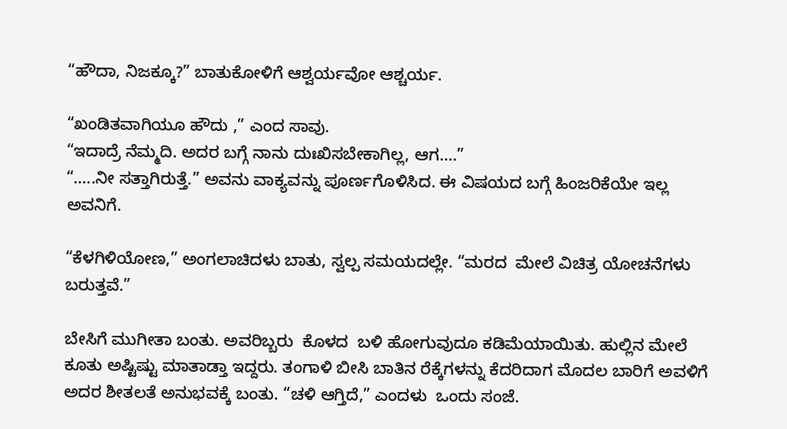“ಹೌದಾ, ನಿಜಕ್ಕೂ?” ಬಾತುಕೋಳಿಗೆ ಆಶ್ವರ್ಯವೋ ಆಶ್ಚರ್ಯ.

“ಖಂಡಿತವಾಗಿಯೂ ಹೌದು ,” ಎಂದ ಸಾವು.
“ಇದಾದ್ರೆ ನೆಮ್ಮದಿ. ಅದರ ಬಗ್ಗೆ ನಾನು ದುಃಖಿಸಬೇಕಾಗಿಲ್ಲ, ಆಗ….”
“…..ನೀ ಸತ್ತಾಗಿರುತ್ತೆ.” ಅವನು ವಾಕ್ಯವನ್ನು ಪೂರ್ಣಗೊಳಿಸಿದ. ಈ ವಿಷಯದ ಬಗ್ಗೆ ಹಿಂಜರಿಕೆಯೇ ಇಲ್ಲ ಅವನಿಗೆ.

“ಕೆಳಗಿಳಿಯೋಣ,” ಅಂಗಲಾಚಿದಳು ಬಾತು, ಸ್ವಲ್ಪ ಸಮಯದಲ್ಲೇ. “ಮರದ  ಮೇಲೆ ವಿಚಿತ್ರ ಯೋಚನೆಗಳು ಬರುತ್ತವೆ.”

ಬೇಸಿಗೆ ಮುಗೀತಾ ಬಂತು. ಅವರಿಬ್ಬರು  ಕೊಳದ  ಬಳಿ ಹೋಗುವುದೂ ಕಡಿಮೆಯಾಯಿತು. ಹುಲ್ಲಿನ ಮೇಲೆ ಕೂತು ಅಷ್ಟಿಷ್ಟು ಮಾತಾಡ್ತಾ ಇದ್ದರು. ತಂಗಾಳಿ ಬೀಸಿ ಬಾತಿನ ರೆಕ್ಕೆಗಳನ್ನು ಕೆದರಿದಾಗ ಮೊದಲ ಬಾರಿಗೆ ಅವಳಿಗೆ ಅದರ ಶೀತಲತೆ ಅನುಭವಕ್ಕೆ ಬಂತು. “ಚಳಿ ಆಗ್ತಿದೆ,” ಎಂದಳು  ಒಂದು ಸಂಜೆ.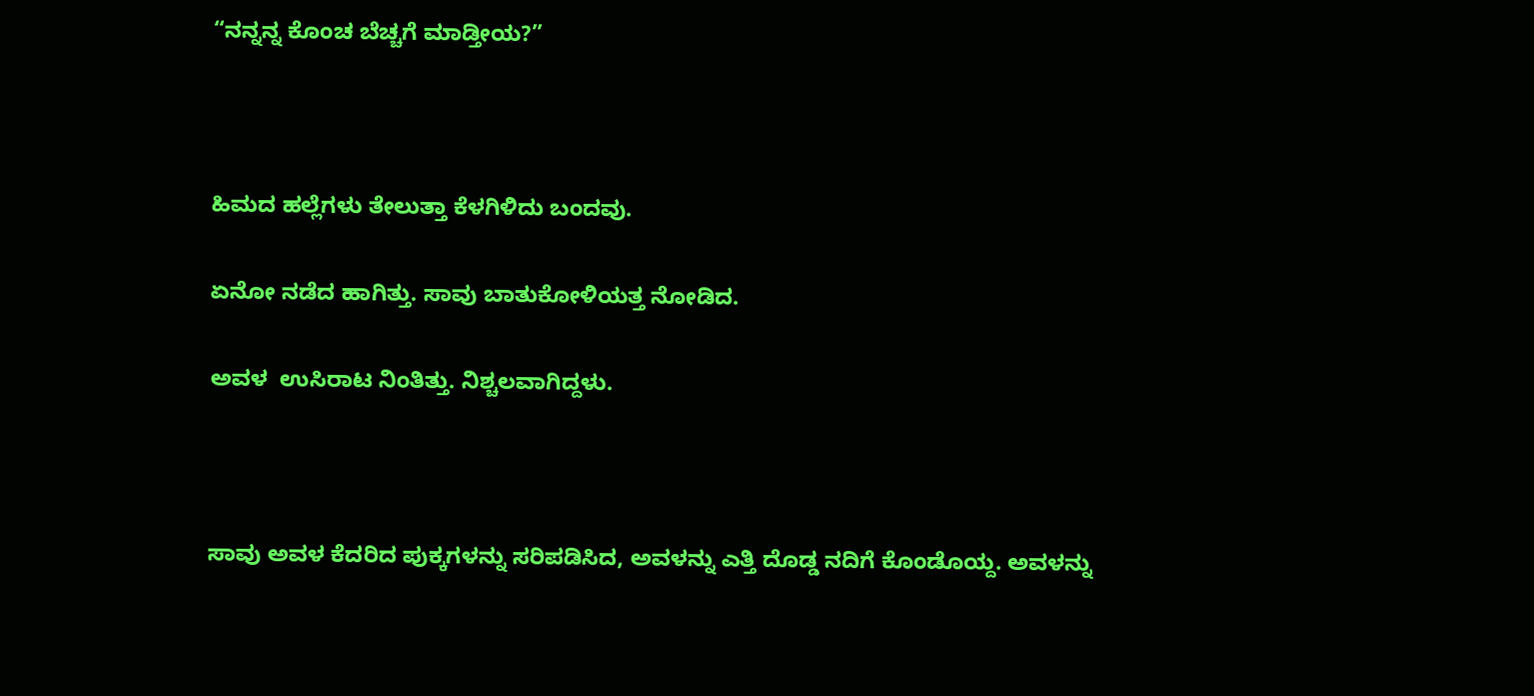“ನನ್ನನ್ನ ಕೊಂಚ ಬೆಚ್ಚಗೆ ಮಾಡ್ತೀಯ?”



ಹಿಮದ ಹಲ್ಲೆಗಳು ತೇಲುತ್ತಾ ಕೆಳಗಿಳಿದು ಬಂದವು.

ಏನೋ ನಡೆದ ಹಾಗಿತ್ತು. ಸಾವು ಬಾತುಕೋಳಿಯತ್ತ ನೋಡಿದ.

ಅವಳ  ಉಸಿರಾಟ ನಿಂತಿತ್ತು. ನಿಶ್ಚಲವಾಗಿದ್ದಳು.



ಸಾವು ಅವಳ ಕೆದರಿದ ಪುಕ್ಕಗಳನ್ನು ಸರಿಪಡಿಸಿದ, ಅವಳನ್ನು ಎತ್ತಿ ದೊಡ್ಡ ನದಿಗೆ ಕೊಂಡೊಯ್ದ. ಅವಳನ್ನು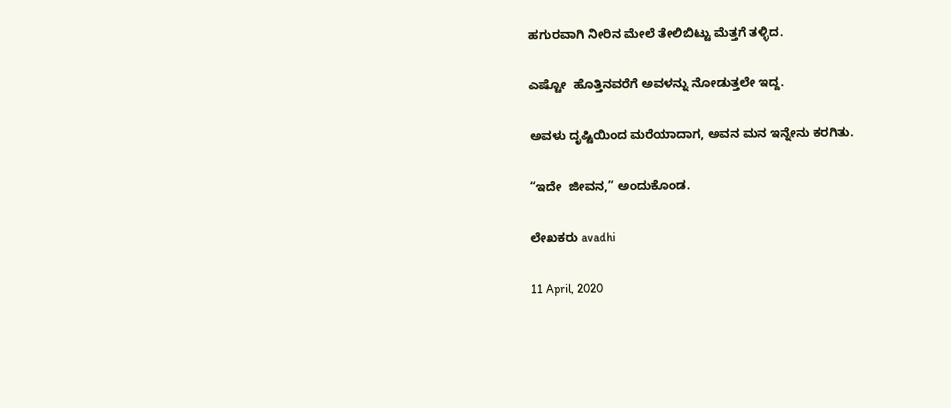ಹಗುರವಾಗಿ ನೀರಿನ ಮೇಲೆ ತೇಲಿಬಿಟ್ಟು ಮೆತ್ತಗೆ ತಳ್ಳಿದ.

ಎಷ್ಟೋ  ಹೊತ್ತಿನವರೆಗೆ ಅವಳನ್ನು ನೋಡುತ್ತಲೇ ಇದ್ದ.

ಅವಳು ದೃಷ್ಟಿಯಿಂದ ಮರೆಯಾದಾಗ, ಅವನ ಮನ ಇನ್ನೇನು ಕರಗಿತು.

“ಇದೇ  ಜೀವನ,” ಅಂದುಕೊಂಡ.

ಲೇಖಕರು avadhi

11 April, 2020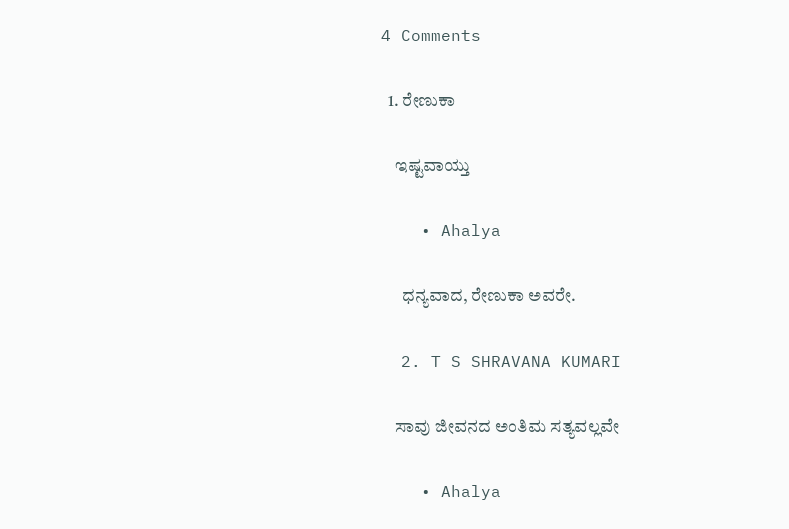4 Comments

  1. ರೇಣುಕಾ

    ಇಷ್ಟವಾಯ್ತು

    • Ahalya

      ಧನ್ಯವಾದ, ರೇಣುಕಾ ಅವರೇ.

  2. T S SHRAVANA KUMARI

    ಸಾವು ಜೀವನದ ಅಂತಿಮ ಸತ್ಯವಲ್ಲವೇ

    • Ahalya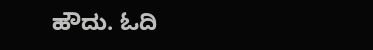ಹೌದು. ಓದಿ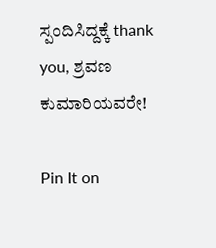ಸ್ಪಂದಿಸಿದ್ದಕ್ಕೆ thank you, ಶ್ರವಣ ಕುಮಾರಿಯವರೇ!

Pin It on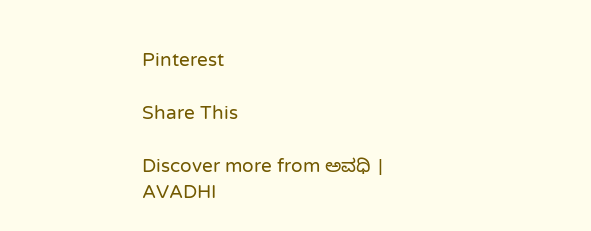Pinterest

Share This

Discover more from ಅವಧಿ । AVADHI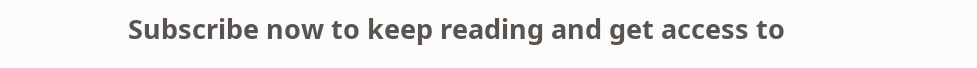Subscribe now to keep reading and get access to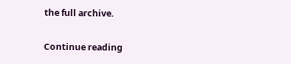the full archive.

Continue reading